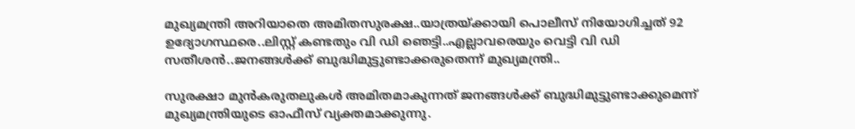മുഖ്യമന്ത്രി അറിയാതെ അമിതസുരക്ഷ..യാത്രയ്ക്കായി പൊലീസ് നിയോഗിച്ചത് 92 ഉദ്യോഗസ്ഥരെ..ലിസ്റ്റ് കണ്ടതും വി ഡി ഞെട്ടി..എല്ലാവരെയും വെട്ടി വി ഡി സതീശൻ..ജനങ്ങൾക്ക് ബുദ്ധിമുട്ടുണ്ടാക്കരുതെന്ന് മുഖ്യമന്ത്രി..

സുരക്ഷാ മുൻകരുതലുകൾ അമിതമാകുന്നത് ജനങ്ങൾക്ക് ബുദ്ധിമുട്ടുണ്ടാക്കുമെന്ന് മുഖ്യമന്ത്രിയുടെ ഓഫീസ് വ്യക്തമാക്കുന്നു.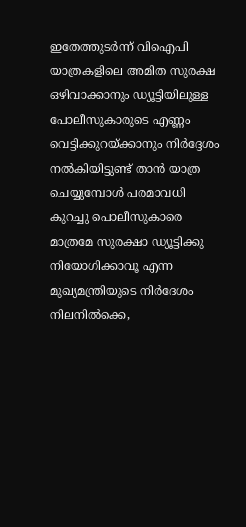ഇതേത്തുടർന്ന് വിഐപി യാത്രകളിലെ അമിത സുരക്ഷ ഒഴിവാക്കാനും ഡ്യൂട്ടിയിലുള്ള പോലീസുകാരുടെ എണ്ണം വെട്ടിക്കുറയ്ക്കാനും നിർദ്ദേശം നൽകിയിട്ടുണ്ട് താൻ യാത്ര ചെയ്യുമ്പോൾ പരമാവധി കുറച്ചു പൊലീസുകാരെ മാത്രമേ സുരക്ഷാ ഡ്യൂട്ടിക്കു നിയോഗിക്കാവൂ എന്ന മുഖ്യമന്ത്രിയുടെ നിർദേശം നിലനിൽക്കെ,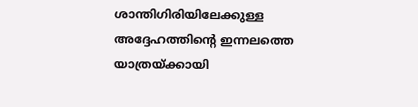ശാന്തിഗിരിയിലേക്കുള്ള അദ്ദേഹത്തിന്റെ ഇന്നലത്തെ യാത്രയ്ക്കായി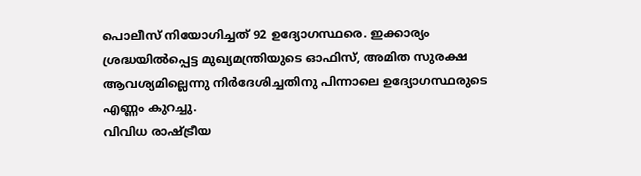പൊലീസ് നിയോഗിച്ചത് 92 ഉദ്യോഗസ്ഥരെ. ഇക്കാര്യം ശ്രദ്ധയിൽപ്പെട്ട മുഖ്യമന്ത്രിയുടെ ഓഫിസ്, അമിത സുരക്ഷ ആവശ്യമില്ലെന്നു നിർദേശിച്ചതിനു പിന്നാലെ ഉദ്യോഗസ്ഥരുടെ എണ്ണം കുറച്ചു.
വിവിധ രാഷ്ട്രീയ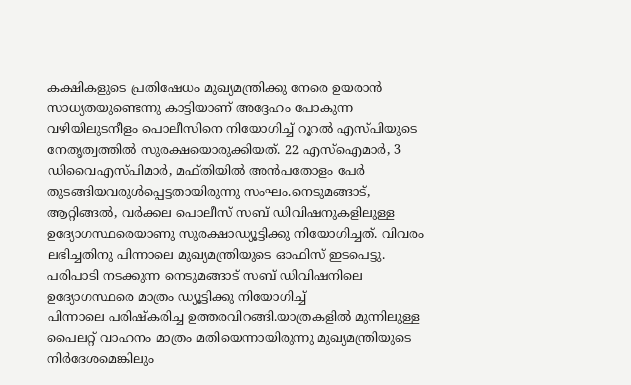കക്ഷികളുടെ പ്രതിഷേധം മുഖ്യമന്ത്രിക്കു നേരെ ഉയരാൻ സാധ്യതയുണ്ടെന്നു കാട്ടിയാണ് അദ്ദേഹം പോകുന്ന വഴിയിലുടനീളം പൊലീസിനെ നിയോഗിച്ച് റൂറൽ എസ്പിയുടെ നേതൃത്വത്തിൽ സുരക്ഷയൊരുക്കിയത്. 22 എസ്ഐമാർ, 3 ഡിവൈഎസ്പിമാർ, മഫ്തിയിൽ അൻപതോളം പേർ തുടങ്ങിയവരുൾപ്പെട്ടതായിരുന്നു സംഘം.നെടുമങ്ങാട്, ആറ്റിങ്ങൽ, വർക്കല പൊലീസ് സബ് ഡിവിഷനുകളിലുള്ള ഉദ്യോഗസ്ഥരെയാണു സുരക്ഷാഡ്യൂട്ടിക്കു നിയോഗിച്ചത്. വിവരം ലഭിച്ചതിനു പിന്നാലെ മുഖ്യമന്ത്രിയുടെ ഓഫിസ് ഇടപെട്ടു. പരിപാടി നടക്കുന്ന നെടുമങ്ങാട് സബ് ഡിവിഷനിലെ ഉദ്യോഗസ്ഥരെ മാത്രം ഡ്യൂട്ടിക്കു നിയോഗിച്ച്
പിന്നാലെ പരിഷ്കരിച്ച ഉത്തരവിറങ്ങി.യാത്രകളിൽ മുന്നിലുള്ള പൈലറ്റ് വാഹനം മാത്രം മതിയെന്നായിരുന്നു മുഖ്യമന്ത്രിയുടെ നിർദേശമെങ്കിലും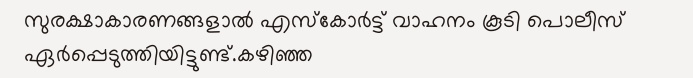സുരക്ഷാകാരണങ്ങളാൽ എസ്കോർട്ട് വാഹനം കൂടി പൊലീസ് ഏർപ്പെടുത്തിയിട്ടുണ്ട്.കഴിഞ്ഞ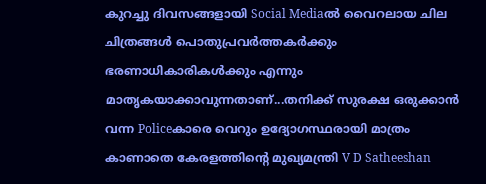കുറച്ചു ദിവസങ്ങളായി Social Mediaൽ വൈറലായ ചില ചിത്രങ്ങൾ പൊതുപ്രവർത്തകർക്കും ഭരണാധികാരികൾക്കും എന്നും മാതൃകയാക്കാവുന്നതാണ്...തനിക്ക് സുരക്ഷ ഒരുക്കാൻ വന്ന Policeകാരെ വെറും ഉദ്യോഗസ്ഥരായി മാത്രം കാണാതെ കേരളത്തിന്റെ മുഖ്യമന്ത്രി V D Satheeshan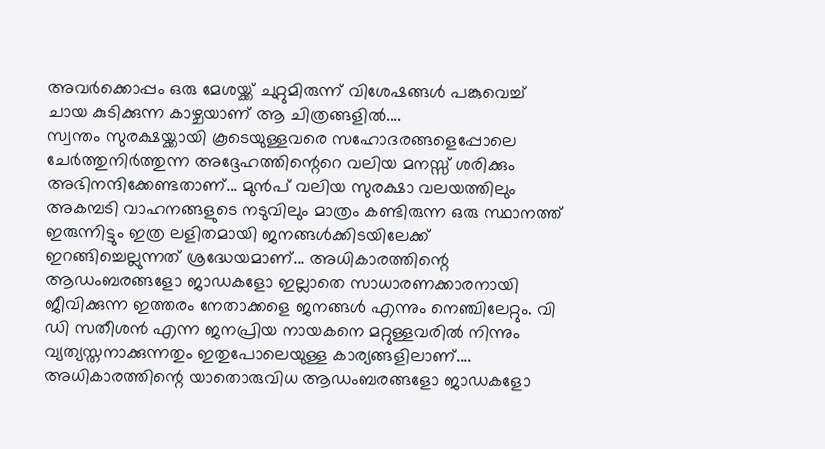അവർക്കൊപ്പം ഒരു മേശയ്ക്ക് ചുറ്റുമിരുന്ന് വിശേഷങ്ങൾ പങ്കുവെച്ച് ചായ കുടിക്കുന്ന കാഴ്ചയാണ് ആ ചിത്രങ്ങളിൽ....
സ്വന്തം സുരക്ഷയ്ക്കായി കൂടെയുള്ളവരെ സഹോദരങ്ങളെപ്പോലെ ചേർത്തുനിർത്തുന്ന അദ്ദേഹത്തിന്റെറെ വലിയ മനസ്സ് ശരിക്കും അഭിനന്ദിക്കേണ്ടതാണ്... മുൻപ് വലിയ സുരക്ഷാ വലയത്തിലും അകമ്പടി വാഹനങ്ങളുടെ നടുവിലും മാത്രം കണ്ടിരുന്ന ഒരു സ്ഥാനത്ത് ഇരുന്നിട്ടും ഇത്ര ലളിതമായി ജനങ്ങൾക്കിടയിലേക്ക് ഇറങ്ങിച്ചെല്ലുന്നത് ശ്രദ്ധേയമാണ്... അധികാരത്തിന്റെ ആഡംബരങ്ങളോ ജാഡകളോ ഇല്ലാതെ സാധാരണക്കാരനായി ജീവിക്കുന്ന ഇത്തരം നേതാക്കളെ ജനങ്ങൾ എന്നും നെഞ്ചിലേറ്റും. വി ഡി സതീശൻ എന്ന ജനപ്രിയ നായകനെ മറ്റുള്ളവരിൽ നിന്നും വ്യത്യസ്തനാക്കുന്നതും ഇതുപോലെയുള്ള കാര്യങ്ങളിലാണ്....
അധികാരത്തിന്റെ യാതൊരുവിധ ആഡംബരങ്ങളോ ജാഡകളോ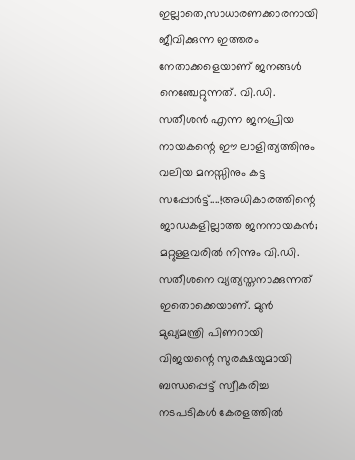ഇല്ലാതെ,സാധാരണക്കാരനായി ജീവിക്കുന്ന ഇത്തരം നേതാക്കളെയാണ് ജനങ്ങൾ നെഞ്ചേറ്റുന്നത്. വി.ഡി. സതീശൻ എന്ന ജനപ്രിയ നായകന്റെ ഈ ലാളിത്യത്തിനും വലിയ മനസ്സിനും കട്ട സപ്പോർട്ട്....!അധികാരത്തിന്റെ ജാഡകളില്ലാത്ത ജനനായകൻ; മറ്റുള്ളവരിൽ നിന്നും വി.ഡി. സതീശനെ വ്യത്യസ്തനാക്കുന്നത് ഇതൊക്കെയാണ്. മുൻ മുഖ്യമന്ത്രി പിണറായി വിജയന്റെ സുരക്ഷയുമായി ബന്ധപ്പെട്ട് സ്വീകരിച്ച നടപടികൾ കേരളത്തിൽ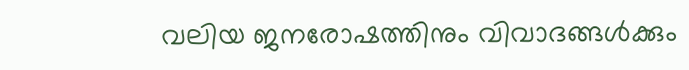വലിയ ജനരോഷത്തിനും വിവാദങ്ങൾക്കും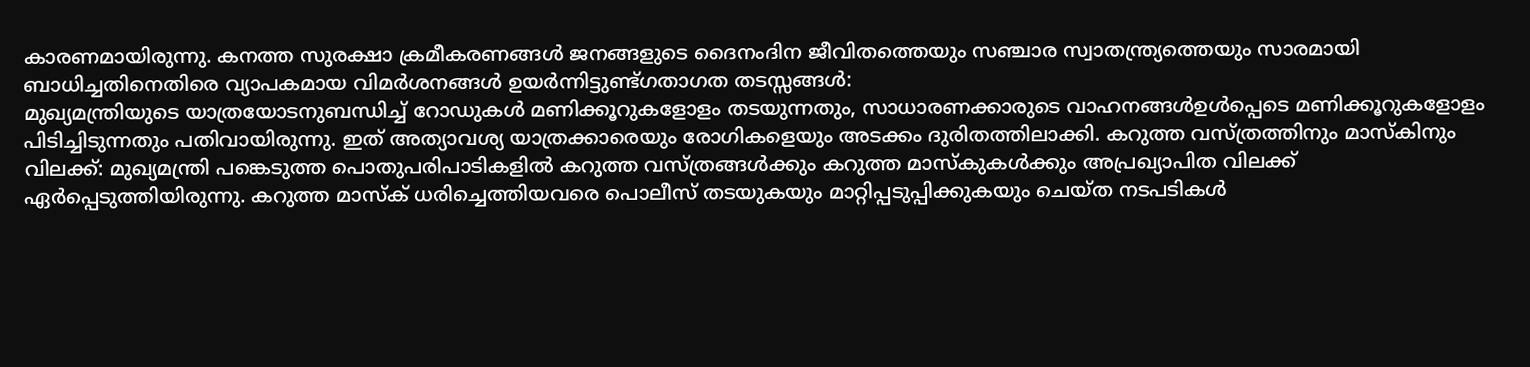കാരണമായിരുന്നു. കനത്ത സുരക്ഷാ ക്രമീകരണങ്ങൾ ജനങ്ങളുടെ ദൈനംദിന ജീവിതത്തെയും സഞ്ചാര സ്വാതന്ത്ര്യത്തെയും സാരമായി ബാധിച്ചതിനെതിരെ വ്യാപകമായ വിമർശനങ്ങൾ ഉയർന്നിട്ടുണ്ട്ഗതാഗത തടസ്സങ്ങൾ:
മുഖ്യമന്ത്രിയുടെ യാത്രയോടനുബന്ധിച്ച് റോഡുകൾ മണിക്കൂറുകളോളം തടയുന്നതും, സാധാരണക്കാരുടെ വാഹനങ്ങൾഉൾപ്പെടെ മണിക്കൂറുകളോളം പിടിച്ചിടുന്നതും പതിവായിരുന്നു. ഇത് അത്യാവശ്യ യാത്രക്കാരെയും രോഗികളെയും അടക്കം ദുരിതത്തിലാക്കി. കറുത്ത വസ്ത്രത്തിനും മാസ്കിനും വിലക്ക്: മുഖ്യമന്ത്രി പങ്കെടുത്ത പൊതുപരിപാടികളിൽ കറുത്ത വസ്ത്രങ്ങൾക്കും കറുത്ത മാസ്കുകൾക്കും അപ്രഖ്യാപിത വിലക്ക് ഏർപ്പെടുത്തിയിരുന്നു. കറുത്ത മാസ്ക് ധരിച്ചെത്തിയവരെ പൊലീസ് തടയുകയും മാറ്റിപ്പടുപ്പിക്കുകയും ചെയ്ത നടപടികൾ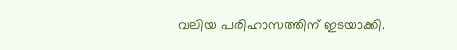വലിയ പരിഹാസത്തിന് ഇടയാക്കി.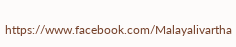https://www.facebook.com/Malayalivartha